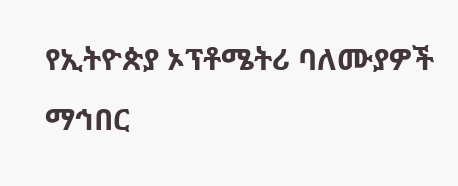የኢትዮጵያ ኦፕቶሜትሪ ባለሙያዎች ማኅበር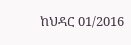ከህዳር 01/2016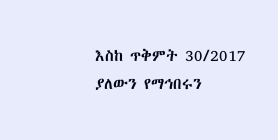እስከ ጥቅምት 30/2017 ያለውን የማኅበሩን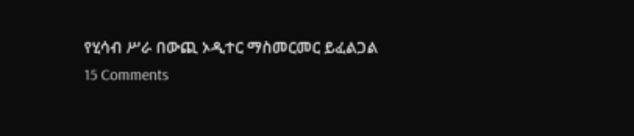የሂሳብ ሥራ በውጪ ኦዲተር ማስመርመር ይፈልጋል 15 Comments